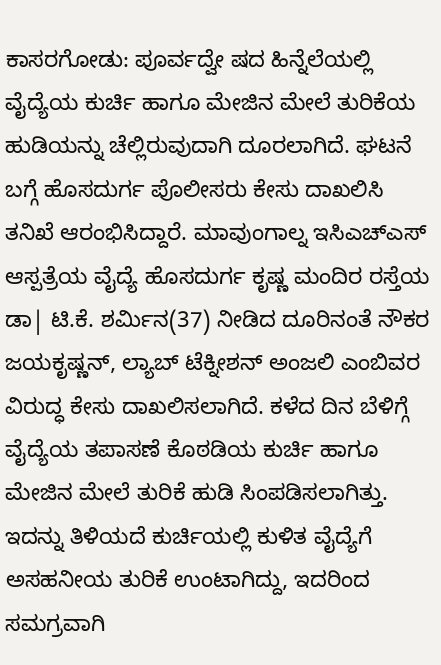ಕಾಸರಗೋಡು: ಪೂರ್ವದ್ವೇ ಷದ ಹಿನ್ನೆಲೆಯಲ್ಲಿ ವೈದ್ಯೆಯ ಕುರ್ಚಿ ಹಾಗೂ ಮೇಜಿನ ಮೇಲೆ ತುರಿಕೆಯ ಹುಡಿಯನ್ನು ಚೆಲ್ಲಿರುವುದಾಗಿ ದೂರಲಾಗಿದೆ. ಘಟನೆ ಬಗ್ಗೆ ಹೊಸದುರ್ಗ ಪೊಲೀಸರು ಕೇಸು ದಾಖಲಿಸಿ ತನಿಖೆ ಆರಂಭಿಸಿದ್ದಾರೆ. ಮಾವುಂಗಾಲ್ನ ಇಸಿಎಚ್ಎಸ್ ಆಸ್ಪತ್ರೆಯ ವೈದ್ಯೆ ಹೊಸದುರ್ಗ ಕೃಷ್ಣ ಮಂದಿರ ರಸ್ತೆಯ ಡಾ| ಟಿ.ಕೆ. ಶರ್ಮಿನ(37) ನೀಡಿದ ದೂರಿನಂತೆ ನೌಕರ ಜಯಕೃಷ್ಣನ್, ಲ್ಯಾಬ್ ಟೆಕ್ನೀಶನ್ ಅಂಜಲಿ ಎಂಬಿವರ ವಿರುದ್ಧ ಕೇಸು ದಾಖಲಿಸಲಾಗಿದೆ. ಕಳೆದ ದಿನ ಬೆಳಿಗ್ಗೆ ವೈದ್ಯೆಯ ತಪಾಸಣೆ ಕೊಠಡಿಯ ಕುರ್ಚಿ ಹಾಗೂ ಮೇಜಿನ ಮೇಲೆ ತುರಿಕೆ ಹುಡಿ ಸಿಂಪಡಿಸಲಾಗಿತ್ತು. ಇದನ್ನು ತಿಳಿಯದೆ ಕುರ್ಚಿಯಲ್ಲಿ ಕುಳಿತ ವೈದ್ಯೆಗೆ ಅಸಹನೀಯ ತುರಿಕೆ ಉಂಟಾಗಿದ್ದು, ಇದರಿಂದ ಸಮಗ್ರವಾಗಿ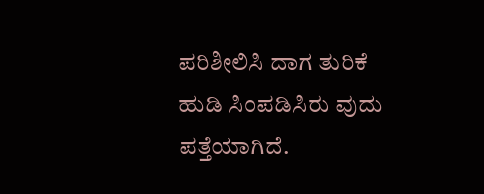ಪರಿಶೀಲಿಸಿ ದಾಗ ತುರಿಕೆ ಹುಡಿ ಸಿಂಪಡಿಸಿರು ವುದು ಪತ್ತೆಯಾಗಿದೆ.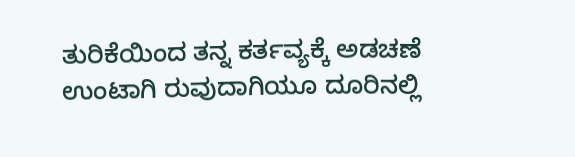ತುರಿಕೆಯಿಂದ ತನ್ನ ಕರ್ತವ್ಯಕ್ಕೆ ಅಡಚಣೆ ಉಂಟಾಗಿ ರುವುದಾಗಿಯೂ ದೂರಿನಲ್ಲಿ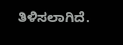ತಿಳಿಸಲಾಗಿದೆ.